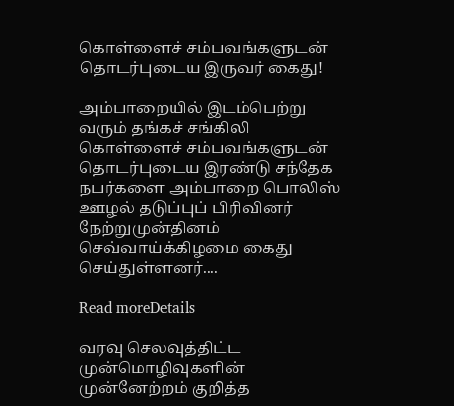கொள்ளைச் சம்பவங்களுடன் தொடர்புடைய இருவர் கைது!

அம்பாறையில் இடம்பெற்று வரும் தங்கச் சங்கிலி கொள்ளைச் சம்பவங்களுடன் தொடர்புடைய இரண்டு சந்தேக நபர்களை அம்பாறை பொலிஸ் ஊழல் தடுப்புப் பிரிவினர் நேற்றுமுன்தினம் செவ்வாய்க்கிழமை கைது செய்துள்ளனர்....

Read moreDetails

வரவு செலவுத்திட்ட முன்மொழிவுகளின் முன்னேற்றம் குறித்த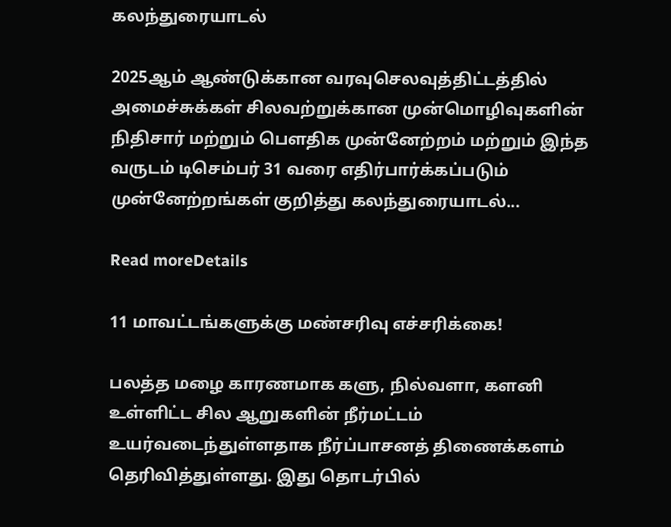கலந்துரையாடல்

2025ஆம் ஆண்டுக்கான வரவுசெலவுத்திட்டத்தில் அமைச்சுக்கள் சிலவற்றுக்கான முன்மொழிவுகளின் நிதிசார் மற்றும் பௌதிக முன்னேற்றம் மற்றும் இந்த வருடம் டிசெம்பர் 31 வரை எதிர்பார்க்கப்படும் முன்னேற்றங்கள் குறித்து கலந்துரையாடல்...

Read moreDetails

11 மாவட்டங்களுக்கு மண்சரிவு எச்சரிக்கை!

பலத்த மழை காரணமாக களு, நில்வளா, களனி உள்ளிட்ட சில ஆறுகளின் நீர்மட்டம் உயர்வடைந்துள்ளதாக நீர்ப்பாசனத் திணைக்களம் தெரிவித்துள்ளது. இது தொடர்பில்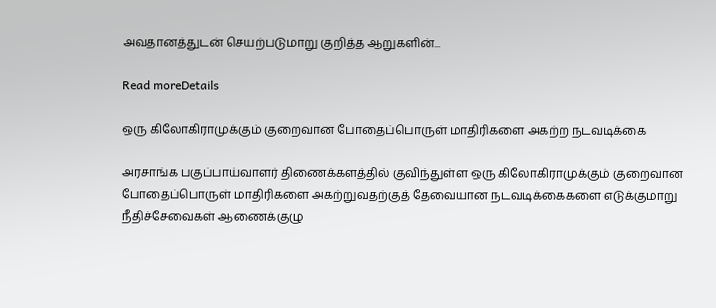அவதானத்துடன் செயற்படுமாறு குறித்த ஆறுகளின்...

Read moreDetails

ஒரு கிலோகிராமுக்கும் குறைவான போதைப்பொருள் மாதிரிகளை அகற்ற நடவடிக்கை

அரசாங்க பகுப்பாய்வாளர் திணைக்களத்தில் குவிந்துள்ள ஒரு கிலோகிராமுக்கும் குறைவான போதைப்பொருள் மாதிரிகளை அகற்றுவதற்குத் தேவையான நடவடிக்கைகளை எடுக்குமாறு நீதிச்சேவைகள் ஆணைக்குழு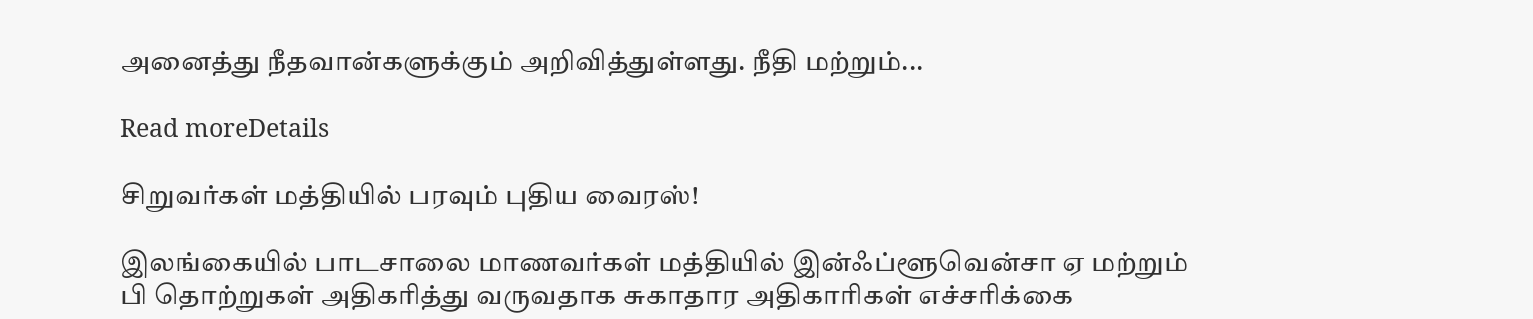அனைத்து நீதவான்களுக்கும் அறிவித்துள்ளது. நீதி மற்றும்...

Read moreDetails

சிறுவர்கள் மத்தியில் பரவும் புதிய வைரஸ்!

இலங்கையில் பாடசாலை மாணவர்கள் மத்தியில் இன்ஃப்ளூவென்சா ஏ மற்றும் பி தொற்றுகள் அதிகரித்து வருவதாக சுகாதார அதிகாரிகள் எச்சரிக்கை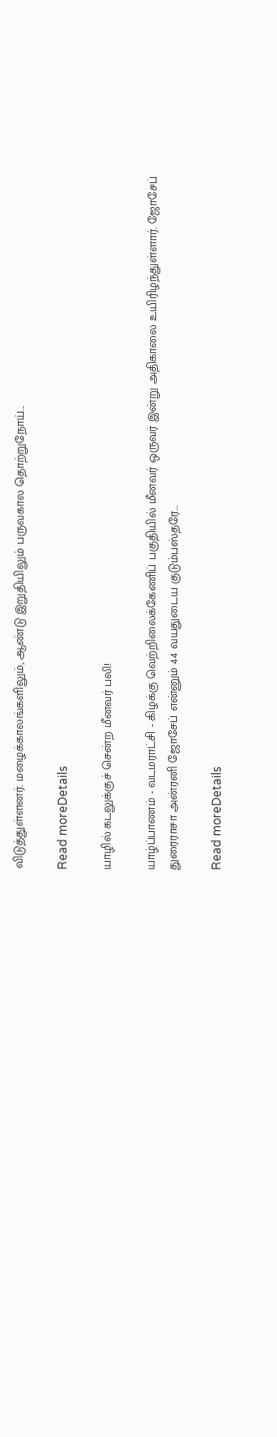விடுத்துள்ளனர். மழைக்காலங்களிலும், ஆண்டு இறுதியிலும் பருவகால தொற்றுநோய்...

Read moreDetails

யாழில் கடலுக்குச் சென்ற மீனவர் பலி!

யாழ்ப்பாணம் - வடமராட்சி - கிழக்கு வெற்றிலைக்கேணிப் பகுதியில் மீனவர் ஒருவர் இன்று அதிகாலை உயிரிழந்துள்ளார். ஜோசேப் துரைராசா அன்ரனி ஜோசேப் என்னும் 44 வயதுடைய குடும்பஸ்தரே...

Read moreDetails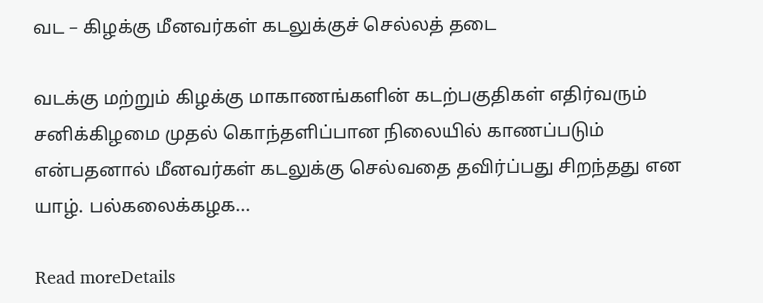வட – கிழக்கு மீனவர்கள் கடலுக்குச் செல்லத் தடை

வடக்கு மற்றும் கிழக்கு மாகாணங்களின் கடற்பகுதிகள் எதிர்வரும் சனிக்கிழமை முதல் கொந்தளிப்பான நிலையில் காணப்படும் என்பதனால் மீனவர்கள் கடலுக்கு செல்வதை தவிர்ப்பது சிறந்தது என யாழ். பல்கலைக்கழக...

Read moreDetails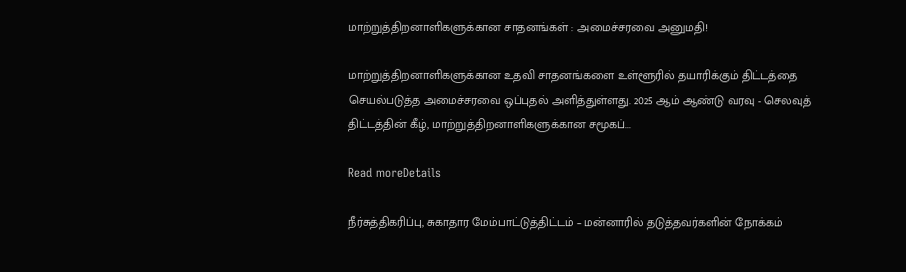மாற்றுத்திறனாளிகளுக்கான சாதனங்கள் : அமைச்சரவை அனுமதி!

மாற்றுத்திறனாளிகளுக்கான உதவி சாதனங்களை உள்ளூரில் தயாரிக்கும் திட்டத்தை செயல்படுத்த அமைச்சரவை ஒப்புதல் அளித்துள்ளது. 2025 ஆம் ஆண்டு வரவு - செலவுத் திட்டத்தின் கீழ், மாற்றுத்திறனாளிகளுக்கான சமூகப்...

Read moreDetails

நீர்சுத்திகரிப்பு, சுகாதார மேம்பாட்டுத்திட்டம் – மன்னாரில் தடுத்தவர்களின் நோக்கம்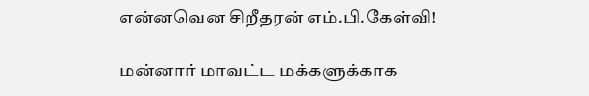என்னவென சிறீதரன் எம்.பி.கேள்வி!

மன்னார் மாவட்ட மக்களுக்காக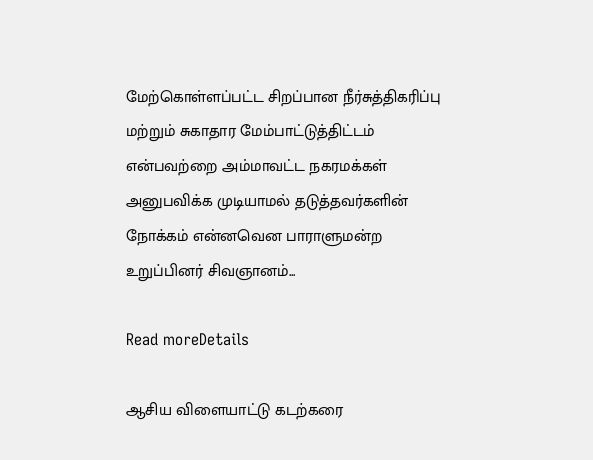மேற்கொள்ளப்பட்ட சிறப்பான நீர்சுத்திகரிப்பு மற்றும் சுகாதார மேம்பாட்டுத்திட்டம் என்பவற்றை அம்மாவட்ட நகரமக்கள் அனுபவிக்க முடியாமல் தடுத்தவர்களின் நோக்கம் என்னவென பாராளுமன்ற உறுப்பினர் சிவஞானம்...

Read moreDetails

ஆசிய விளையாட்டு கடற்கரை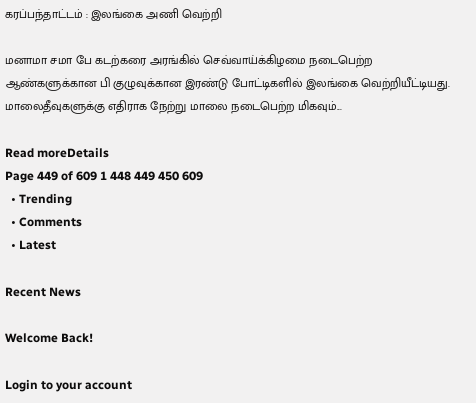கரப்பந்தாட்டம் : இலங்கை அணி வெற்றி

மனாமா சமா பே கடற்கரை அரங்கில் செவ்வாய்க்கிழமை நடைபெற்ற ஆண்களுக்கான பி குழுவுக்கான இரண்டு போட்டிகளில் இலங்கை வெற்றியீட்டியது. மாலைதீவுகளுக்கு எதிராக நேற்று மாலை நடைபெற்ற மிகவும்...

Read moreDetails
Page 449 of 609 1 448 449 450 609
  • Trending
  • Comments
  • Latest

Recent News

Welcome Back!

Login to your account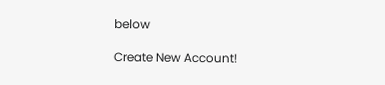below

Create New Account!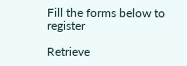Fill the forms below to register

Retrieve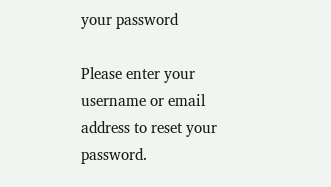your password

Please enter your username or email address to reset your password.